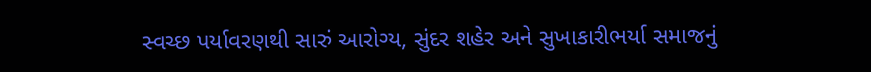સ્વચ્છ પર્યાવરણથી સારું આરોગ્ય, સુંદર શહેર અને સુખાકારીભર્યા સમાજનું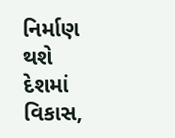નિર્માણ થશે
દેશમાં વિકાસ,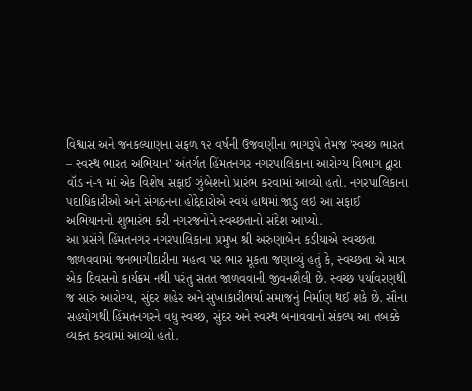વિશ્વાસ અને જનકલ્યાણના સફળ ૧૨ વર્ષની ઉજવણીના ભાગરૂપે તેમજ 'સ્વચ્છ ભારત – સ્વસ્થ ભારત અભિયાન' અંતર્ગત હિંમતનગર નગરપાલિકાના આરોગ્ય વિભાગ દ્વારા વૉડ નં-૧ માં એક વિશેષ સફાઈ ઝુંબેશનો પ્રારંભ કરવામાં આવ્યો હતો. નગરપાલિકાના પદાધિકારીઓ અને સંગઠનના હોદ્દેદારોએ સ્વયં હાથમાં જાડુ લઇ આ સફાઈ અભિયાનનો શુભારંભ કરી નગરજનોને સ્વચ્છતાનો સંદેશ આપ્યો.
આ પ્રસંગે હિંમતનગર નગરપાલિકાના પ્રમુખ શ્રી અરુણાબેન કડીયાએ સ્વચ્છતા જાળવવામાં જનભાગીદારીના મહત્વ પર ભાર મૂકતા જણાવ્યું હતું કે, સ્વચ્છતા એ માત્ર એક દિવસનો કાર્યક્રમ નથી પરંતુ સતત જાળવવાની જીવનશૈલી છે. સ્વચ્છ પર્યાવરણથી જ સારું આરોગ્ય, સુંદર શહેર અને સુખાકારીભર્યા સમાજનું નિર્માણ થઈ શકે છે. સૌના સહયોગથી હિંમતનગરને વધુ સ્વચ્છ, સુંદર અને સ્વસ્થ બનાવવાનો સંકલ્પ આ તબક્કે વ્યક્ત કરવામાં આવ્યો હતો.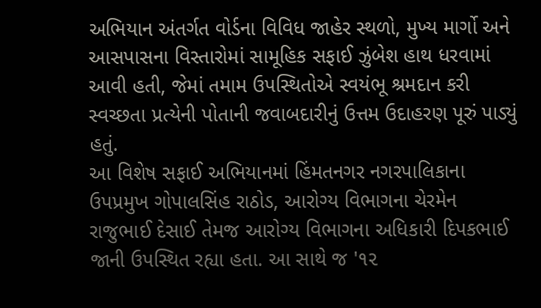અભિયાન અંતર્ગત વોર્ડના વિવિધ જાહેર સ્થળો, મુખ્ય માર્ગો અને આસપાસના વિસ્તારોમાં સામૂહિક સફાઈ ઝુંબેશ હાથ ધરવામાં આવી હતી, જેમાં તમામ ઉપસ્થિતોએ સ્વયંભૂ શ્રમદાન કરી સ્વચ્છતા પ્રત્યેની પોતાની જવાબદારીનું ઉત્તમ ઉદાહરણ પૂરું પાડ્યું હતું.
આ વિશેષ સફાઈ અભિયાનમાં હિંમતનગર નગરપાલિકાના ઉપપ્રમુખ ગોપાલસિંહ રાઠોડ, આરોગ્ય વિભાગના ચેરમેન રાજુભાઈ દેસાઈ તેમજ આરોગ્ય વિભાગના અધિકારી દિપકભાઈ જાની ઉપસ્થિત રહ્યા હતા. આ સાથે જ '૧૨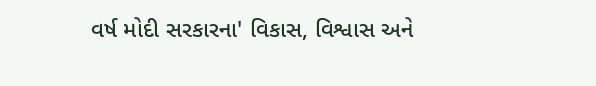વર્ષ મોદી સરકારના' વિકાસ, વિશ્વાસ અને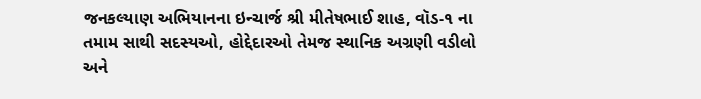જનકલ્યાણ અભિયાનના ઇન્ચાર્જ શ્રી મીતેષભાઈ શાહ, વૉડ-૧ ના તમામ સાથી સદસ્યઓ, હોદ્દેદારઓ તેમજ સ્થાનિક અગ્રણી વડીલો અને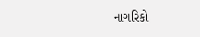નાગરિકો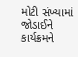મોટી સંખ્યામાં જોડાઈને કાર્યક્રમને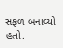સફળ બનાવ્યો હતો.